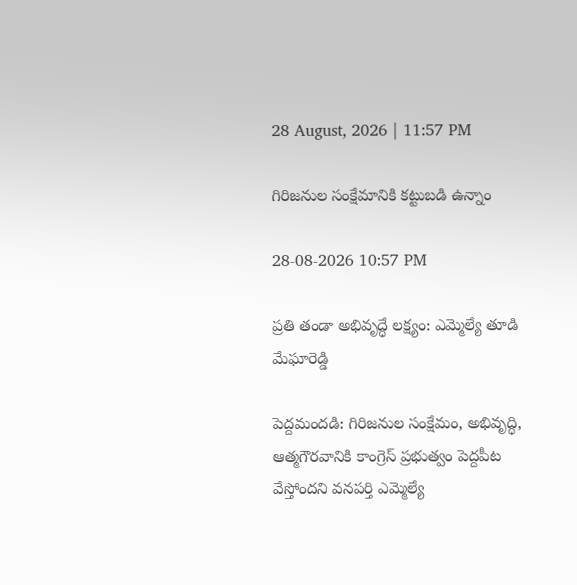28 August, 2026 | 11:57 PM

గిరిజనుల సంక్షేమానికి కట్టుబడి ఉన్నాం

28-08-2026 10:57 PM

ప్రతి తండా అభివృద్ధే లక్ష్యం: ఎమ్మెల్యే తూడి మేఘారెడ్డి

పెద్దమందడి: గిరిజనుల సంక్షేమం, అభివృద్ధి, ఆత్మగౌరవానికి కాంగ్రెస్ ప్రభుత్వం పెద్దపీట వేస్తోందని వనపర్తి ఎమ్మెల్యే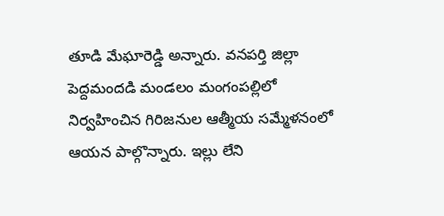తూడి మేఘారెడ్డి అన్నారు. వనపర్తి జిల్లా పెద్దమందడి మండలం మంగంపల్లిలో నిర్వహించిన గిరిజనుల ఆత్మీయ సమ్మేళనంలో ఆయన పాల్గొన్నారు. ఇల్లు లేని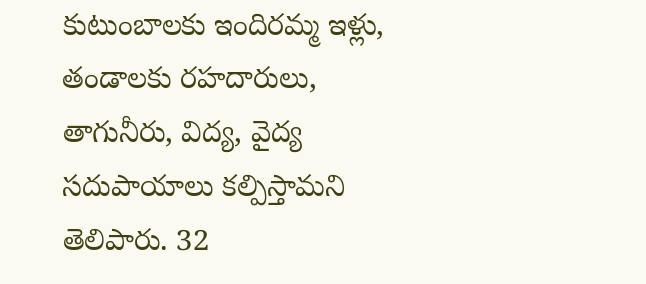కుటుంబాలకు ఇందిరమ్మ ఇళ్లు, తండాలకు రహదారులు, తాగునీరు, విద్య, వైద్య సదుపాయాలు కల్పిస్తామని తెలిపారు. 32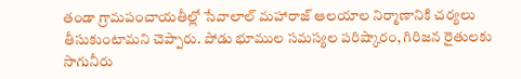తండా గ్రామపంచాయతీల్లో సేవాలాల్ మహారాజ్ ఆలయాల నిర్మాణానికి చర్యలు తీసుకుంటామని చెప్పారు. పోడు భూముల సమస్యల పరిష్కారం, గిరిజన రైతులకు సాగునీరు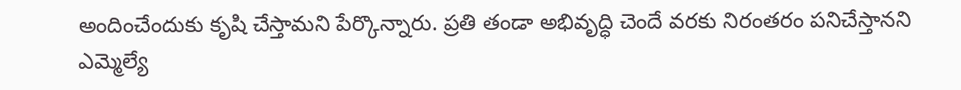అందించేందుకు కృషి చేస్తామని పేర్కొన్నారు. ప్రతి తండా అభివృద్ధి చెందే వరకు నిరంతరం పనిచేస్తానని ఎమ్మెల్యే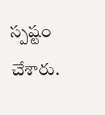స్పష్టం చేశారు.